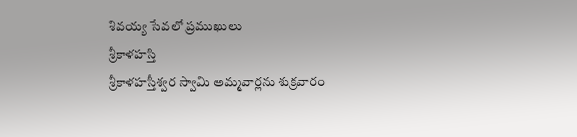శివయ్య సేవలో ప్రముఖులు
శ్రీకాళహస్తి
శ్రీకాళహస్తీశ్వర స్వామి అమ్మవార్లను శుక్రవారం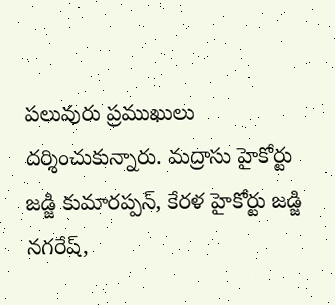పలువురు ప్రముఖులు దర్శించుకున్నారు. మద్రాసు హైకోర్టు జడ్జి కుమారప్పన్, కేరళ హైకోర్టు జడ్జి నగరేష్,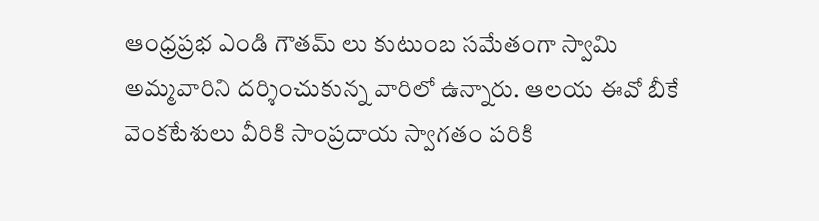ఆంధ్రప్రభ ఎండి గౌతమ్ లు కుటుంబ సమేతంగా స్వామి అమ్మవారిని దర్శించుకున్న వారిలో ఉన్నారు. ఆలయ ఈవో బీకే వెంకటేశులు వీరికి సాంప్రదాయ స్వాగతం పరికి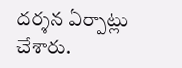దర్శన ఏర్పాట్లు చేశారు.